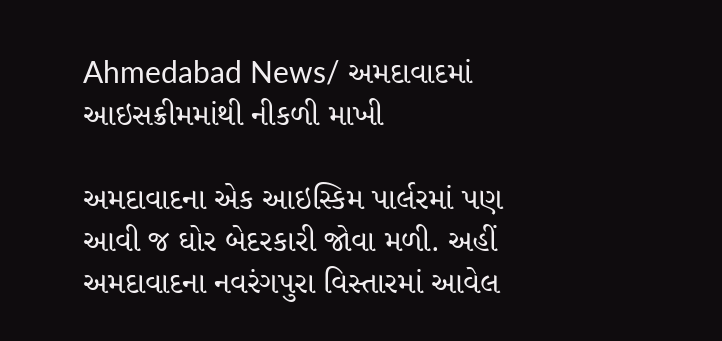Ahmedabad News/ અમદાવાદમાં આઇસક્રીમમાંથી નીકળી માખી

અમદાવાદના એક આઇસ્કિમ પાર્લરમાં પણ આવી જ ઘોર બેદરકારી જોવા મળી. અહીં અમદાવાદના નવરંગપુરા વિસ્તારમાં આવેલ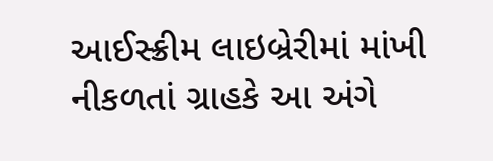આઈસ્ક્રીમ લાઇબ્રેરીમાં માંખી નીકળતાં ગ્રાહકે આ અંગે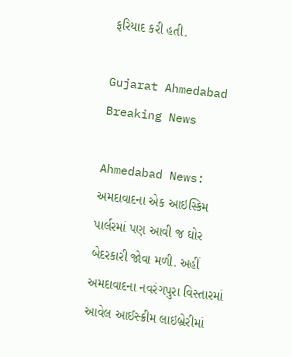ફરિયાદ કરી હતી.

Gujarat Ahmedabad Breaking News

Ahmedabad News: અમદાવાદના એક આઇસ્કિમ પાર્લરમાં પણ આવી જ ઘોર બેદરકારી જોવા મળી. અહીં અમદાવાદના નવરંગપુરા વિસ્તારમાં આવેલ આઈસ્ક્રીમ લાઇબ્રેરીમાં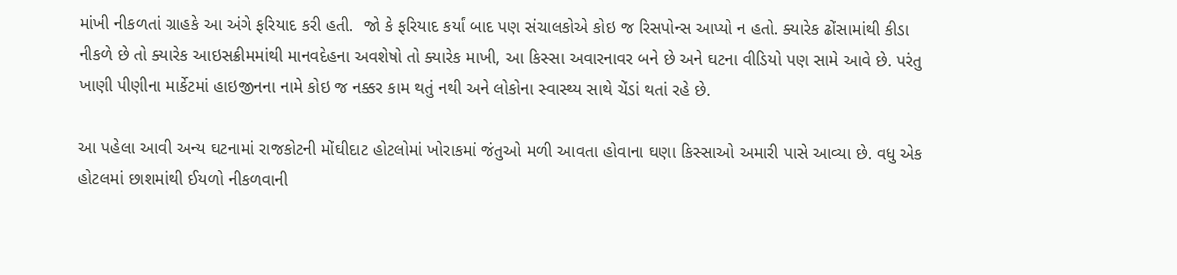માંખી નીકળતાં ગ્રાહકે આ અંગે ફરિયાદ કરી હતી.  જો કે ફરિયાદ કર્યાં બાદ પણ સંચાલકોએ કોઇ જ રિસપોન્સ આપ્યો ન હતો. ક્યારેક ઢોંસામાંથી કીડા નીકળે છે તો ક્યારેક આઇસક્રીમમાંથી માનવદેહના અવશેષો તો ક્યારેક માખી, આ કિસ્સા અવારનાવર બને છે અને ઘટના વીડિયો પણ સામે આવે છે. પરંતુ ખાણી પીણીના માર્કેટમાં હાઇજીનના નામે કોઇ જ નક્કર કામ થતું નથી અને લોકોના સ્વાસ્થ્ય સાથે ચેંડાં થતાં રહે છે.

આ પહેલા આવી અન્ય ઘટનામાં રાજકોટની મોંઘીદાટ હોટલોમાં ખોરાકમાં જંતુઓ મળી આવતા હોવાના ઘણા કિસ્સાઓ અમારી પાસે આવ્યા છે. વધુ એક હોટલમાં છાશમાંથી ઈયળો નીકળવાની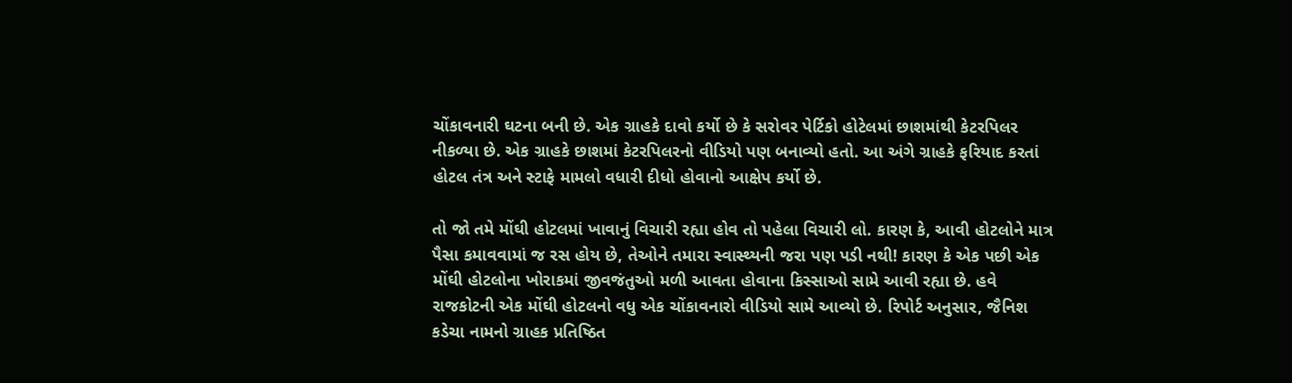ચોંકાવનારી ઘટના બની છે. એક ગ્રાહકે દાવો કર્યો છે કે સરોવર પેર્ટિકો હોટેલમાં છાશમાંથી કેટરપિલર નીકળ્યા છે. એક ગ્રાહકે છાશમાં કેટરપિલરનો વીડિયો પણ બનાવ્યો હતો. આ અંગે ગ્રાહકે ફરિયાદ કરતાં હોટલ તંત્ર અને સ્ટાફે મામલો વધારી દીધો હોવાનો આક્ષેપ કર્યો છે.

તો જો તમે મોંઘી હોટલમાં ખાવાનું વિચારી રહ્યા હોવ તો પહેલા વિચારી લો. કારણ કે, આવી હોટલોને માત્ર પૈસા કમાવવામાં જ રસ હોય છે, તેઓને તમારા સ્વાસ્થ્યની જરા પણ પડી નથી! કારણ કે એક પછી એક મોંઘી હોટલોના ખોરાકમાં જીવજંતુઓ મળી આવતા હોવાના કિસ્સાઓ સામે આવી રહ્યા છે. હવે રાજકોટની એક મોંઘી હોટલનો વધુ એક ચોંકાવનારો વીડિયો સામે આવ્યો છે. રિપોર્ટ અનુસાર, જૈનિશ કડેચા નામનો ગ્રાહક પ્રતિષ્ઠિત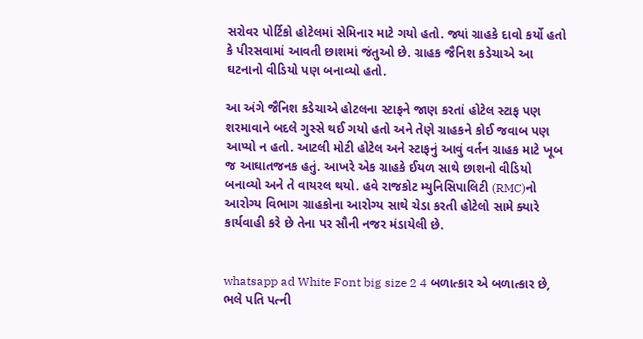સરોવર પોર્ટિકો હોટેલમાં સેમિનાર માટે ગયો હતો. જ્યાં ગ્રાહકે દાવો કર્યો હતો કે પીરસવામાં આવતી છાશમાં જંતુઓ છે. ગ્રાહક જૈનિશ કડેચાએ આ ઘટનાનો વીડિયો પણ બનાવ્યો હતો.

આ અંગે જૈનિશ કડેચાએ હોટલના સ્ટાફને જાણ કરતાં હોટેલ સ્ટાફ પણ શરમાવાને બદલે ગુસ્સે થઈ ગયો હતો અને તેણે ગ્રાહકને કોઈ જવાબ પણ આપ્યો ન હતો. આટલી મોટી હોટેલ અને સ્ટાફનું આવું વર્તન ગ્રાહક માટે ખૂબ જ આઘાતજનક હતું. આખરે એક ગ્રાહકે ઈયળ સાથે છાશનો વીડિયો બનાવ્યો અને તે વાયરલ થયો. હવે રાજકોટ મ્યુનિસિપાલિટી (RMC)નો આરોગ્ય વિભાગ ગ્રાહકોના આરોગ્ય સાથે ચેડા કરતી હોટેલો સામે ક્યારે કાર્યવાહી કરે છે તેના પર સૌની નજર મંડાયેલી છે.


whatsapp ad White Font big size 2 4 બળાત્કાર એ બળાત્કાર છે, ભલે પતિ પત્ની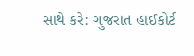સાથે કરે: ગુજરાત હાઈકોર્ટ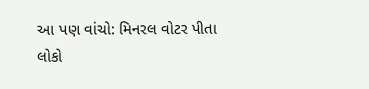આ પણ વાંચો: મિનરલ વોટર પીતા લોકો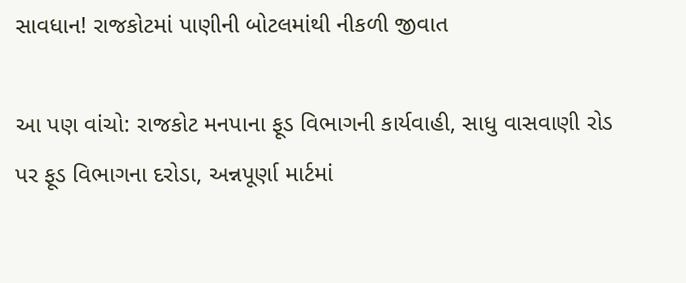સાવધાન! રાજકોટમાં પાણીની બોટલમાંથી નીકળી જીવાત

આ પણ વાંચો: રાજકોટ મનપાના ફૂડ વિભાગની કાર્યવાહી, સાધુ વાસવાણી રોડ પર ફૂડ વિભાગના દરોડા, અન્નપૂર્ણા માર્ટમાં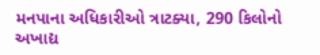મનપાના અધિકારીઓ ત્રાટક્યા, 290 કિલોનો અખાદ્ય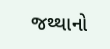જથ્થાનો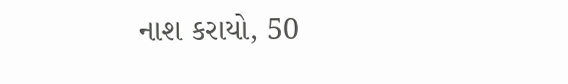નાશ કરાયો, 50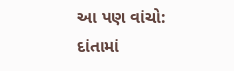આ પણ વાંચો: દાંતામાં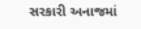સરકારી અનાજમાં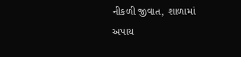નીકળી જીવાત, શાળામાં અપાય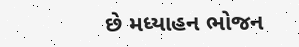છે મધ્યાહન ભોજન